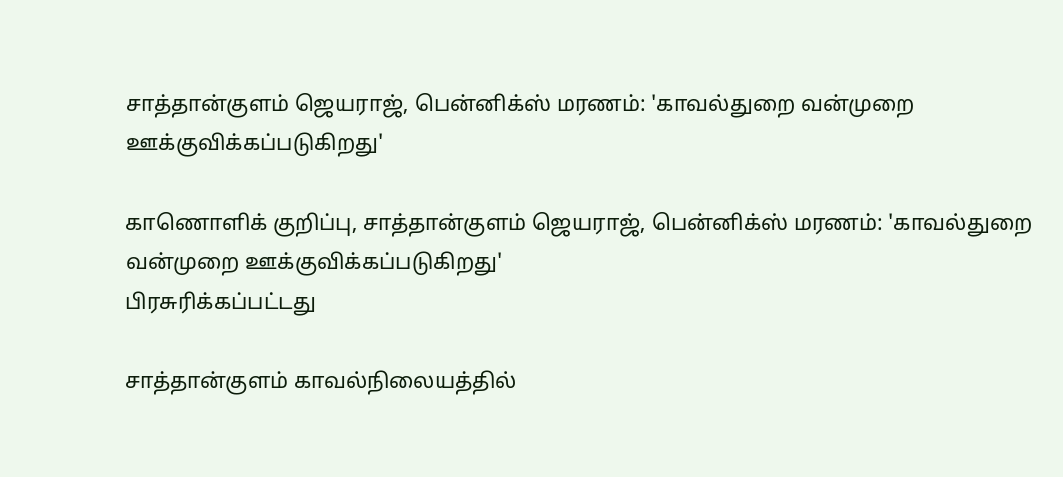சாத்தான்குளம் ஜெயராஜ், பென்னிக்ஸ் மரணம்: 'காவல்துறை வன்முறை ஊக்குவிக்கப்படுகிறது'

காணொளிக் குறிப்பு, சாத்தான்குளம் ஜெயராஜ், பென்னிக்ஸ் மரணம்: 'காவல்துறை வன்முறை ஊக்குவிக்கப்படுகிறது'
பிரசுரிக்கப்பட்டது

சாத்தான்குளம் காவல்நிலையத்தில்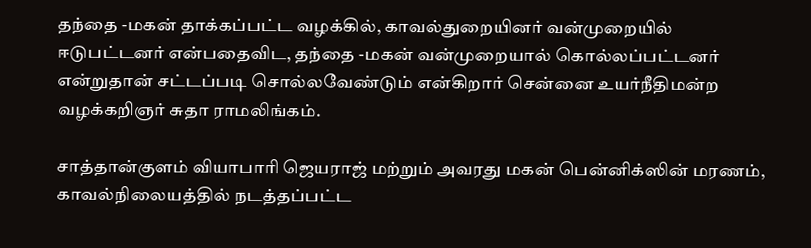தந்தை -மகன் தாக்கப்பட்ட வழக்கில், காவல்துறையினர் வன்முறையில் ஈடுபட்டனர் என்பதைவிட, தந்தை -மகன் வன்முறையால் கொல்லப்பட்டனர் என்றுதான் சட்டப்படி சொல்லவேண்டும் என்கிறார் சென்னை உயர்நீதிமன்ற வழக்கறிஞர் சுதா ராமலிங்கம்.

சாத்தான்குளம் வியாபாரி ஜெயராஜ் மற்றும் அவரது மகன் பென்னிக்ஸின் மரணம், காவல்நிலையத்தில் நடத்தப்பட்ட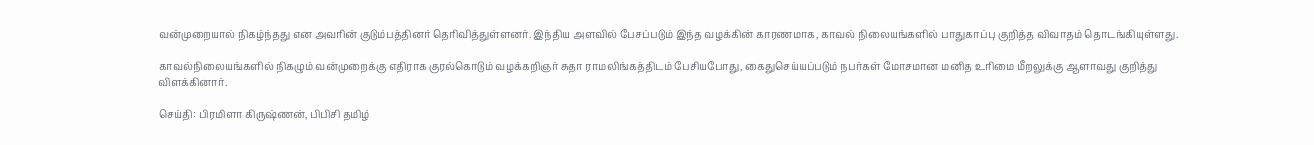வன்முறையால் நிகழ்ந்தது என அவரின் குடும்பத்தினர் தெரிவித்துள்ளனர். இந்திய அளவில் பேசப்படும் இந்த வழக்கின் காரணமாக, காவல் நிலையங்களில் பாதுகாப்பு குறித்த விவாதம் தொடங்கியுள்ளது.

காவல்நிலையங்களில் நிகழும் வன்முறைக்கு எதிராக குரல்கொடும் வழக்கறிஞர் சுதா ராமலிங்கத்திடம் பேசியபோது, கைதுசெய்யப்படும் நபர்கள் மோசமான மனித உரிமை மீறலுக்கு ஆளாவது குறித்து விளக்கினார்.

செய்தி: பிரமிளா கிருஷ்ணன், பிபிசி தமிழ்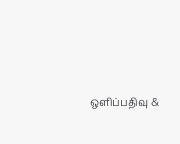ஒளிப்பதிவு &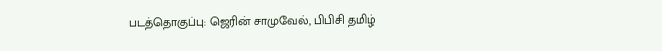படத்தொகுப்பு: ஜெரின் சாமுவேல், பிபிசி தமிழ்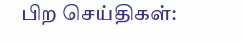பிற செய்திகள்: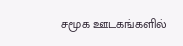சமூக ஊடகங்களில்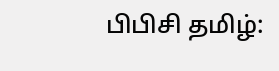பிபிசி தமிழ்: